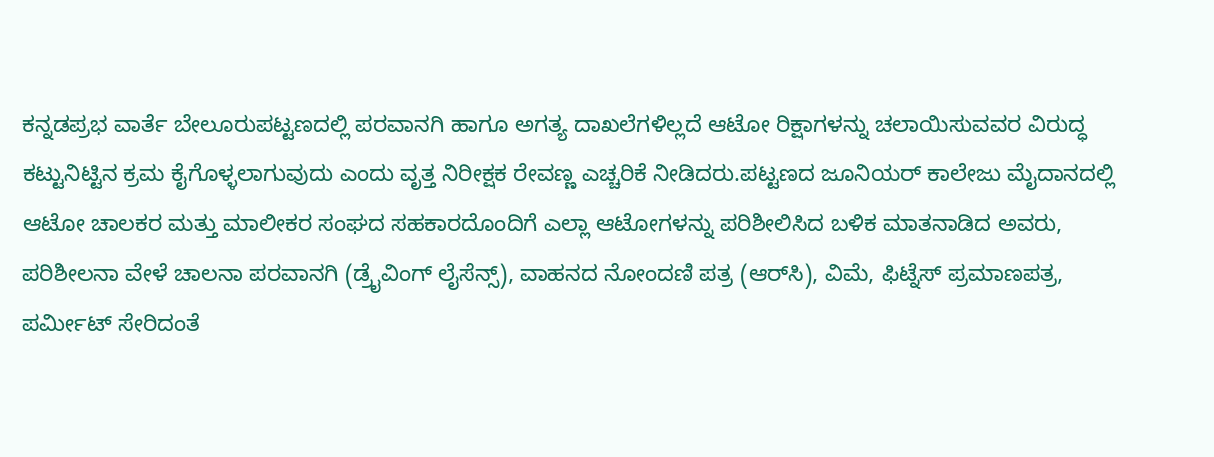ಕನ್ನಡಪ್ರಭ ವಾರ್ತೆ ಬೇಲೂರುಪಟ್ಟಣದಲ್ಲಿ ಪರವಾನಗಿ ಹಾಗೂ ಅಗತ್ಯ ದಾಖಲೆಗಳಿಲ್ಲದೆ ಆಟೋ ರಿಕ್ಷಾಗಳನ್ನು ಚಲಾಯಿಸುವವರ ವಿರುದ್ಧ ಕಟ್ಟುನಿಟ್ಟಿನ ಕ್ರಮ ಕೈಗೊಳ್ಳಲಾಗುವುದು ಎಂದು ವೃತ್ತ ನಿರೀಕ್ಷಕ ರೇವಣ್ಣ ಎಚ್ಚರಿಕೆ ನೀಡಿದರು.ಪಟ್ಟಣದ ಜೂನಿಯರ್‌ ಕಾಲೇಜು ಮೈದಾನದಲ್ಲಿ ಆಟೋ ಚಾಲಕರ ಮತ್ತು ಮಾಲೀಕರ ಸಂಘದ ಸಹಕಾರದೊಂದಿಗೆ ಎಲ್ಲಾ ಆಟೋಗಳನ್ನು ಪರಿಶೀಲಿಸಿದ ಬಳಿಕ ಮಾತನಾಡಿದ ಅವರು, ಪರಿಶೀಲನಾ ವೇಳೆ ಚಾಲನಾ ಪರವಾನಗಿ (ಡ್ರೈವಿಂಗ್ ಲೈಸೆನ್ಸ್), ವಾಹನದ ನೋಂದಣಿ ಪತ್ರ (ಆರ್‌ಸಿ), ವಿಮೆ, ಫಿಟ್ನೆಸ್ ಪ್ರಮಾಣಪತ್ರ, ಪರ್ಮೀಟ್ ಸೇರಿದಂತೆ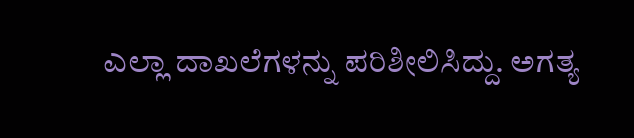ಎಲ್ಲಾ ದಾಖಲೆಗಳನ್ನು ಪರಿಶೀಲಿಸಿದ್ದು. ಅಗತ್ಯ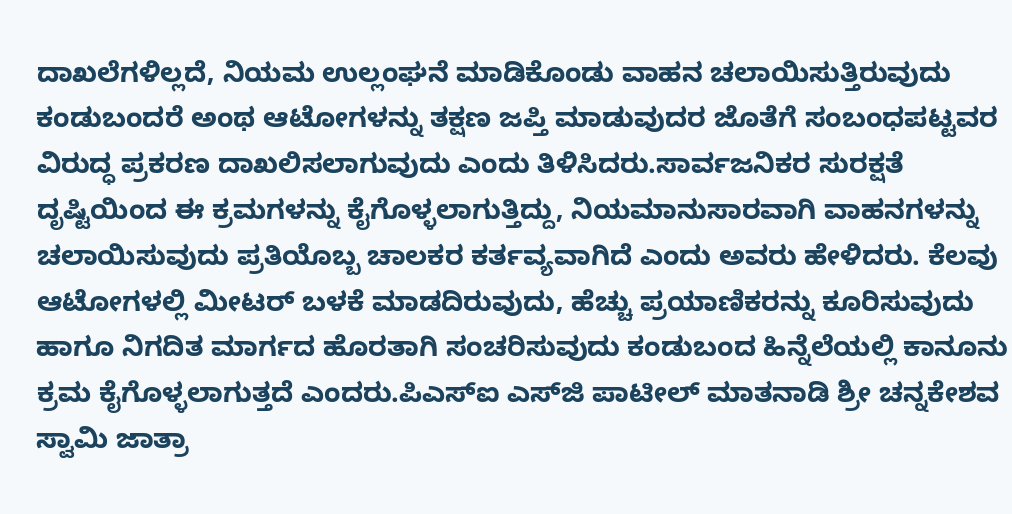ದಾಖಲೆಗಳಿಲ್ಲದೆ, ನಿಯಮ ಉಲ್ಲಂಘನೆ ಮಾಡಿಕೊಂಡು ವಾಹನ ಚಲಾಯಿಸುತ್ತಿರುವುದು ಕಂಡುಬಂದರೆ ಅಂಥ ಆಟೋಗಳನ್ನು ತಕ್ಷಣ ಜಪ್ತಿ ಮಾಡುವುದರ ಜೊತೆಗೆ ಸಂಬಂಧಪಟ್ಟವರ ವಿರುದ್ಧ ಪ್ರಕರಣ ದಾಖಲಿಸಲಾಗುವುದು ಎಂದು ತಿಳಿಸಿದರು.ಸಾರ್ವಜನಿಕರ ಸುರಕ್ಷತೆ ದೃಷ್ಟಿಯಿಂದ ಈ ಕ್ರಮಗಳನ್ನು ಕೈಗೊಳ್ಳಲಾಗುತ್ತಿದ್ದು, ನಿಯಮಾನುಸಾರವಾಗಿ ವಾಹನಗಳನ್ನು ಚಲಾಯಿಸುವುದು ಪ್ರತಿಯೊಬ್ಬ ಚಾಲಕರ ಕರ್ತವ್ಯವಾಗಿದೆ ಎಂದು ಅವರು ಹೇಳಿದರು. ಕೆಲವು ಆಟೋಗಳಲ್ಲಿ ಮೀಟರ್‌ ಬಳಕೆ ಮಾಡದಿರುವುದು, ಹೆಚ್ಚು ಪ್ರಯಾಣಿಕರನ್ನು ಕೂರಿಸುವುದು ಹಾಗೂ ನಿಗದಿತ ಮಾರ್ಗದ ಹೊರತಾಗಿ ಸಂಚರಿಸುವುದು ಕಂಡುಬಂದ ಹಿನ್ನೆಲೆಯಲ್ಲಿ ಕಾನೂನು ಕ್ರಮ ಕೈಗೊಳ್ಳಲಾಗುತ್ತದೆ ಎಂದರು.ಪಿಎಸ್‌ಐ ಎಸ್‌ಜಿ ಪಾಟೀಲ್ ಮಾತನಾಡಿ ಶ್ರೀ ಚನ್ನಕೇಶವ ಸ್ವಾಮಿ ಜಾತ್ರಾ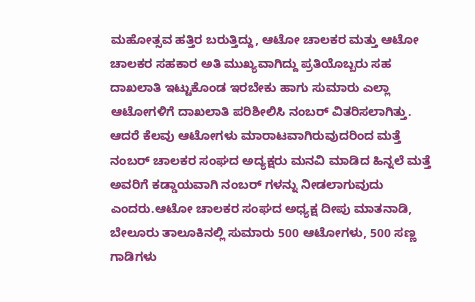ಮಹೋತ್ಸವ ಹತ್ತಿರ ಬರುತ್ತಿದ್ದು, ಆಟೋ ಚಾಲಕರ ಮತ್ತು ಆಟೋ ಚಾಲಕರ ಸಹಕಾರ ಅತಿ ಮುಖ್ಯವಾಗಿದ್ದು ಪ್ರತಿಯೊಬ್ಬರು ಸಹ ದಾಖಲಾತಿ ಇಟ್ಟುಕೊಂಡ ಇರಬೇಕು ಹಾಗು ಸುಮಾರು ಎಲ್ಲಾ ಆಟೋಗಳಿಗೆ ದಾಖಲಾತಿ ಪರಿಶೀಲಿಸಿ ನಂಬರ್‌ ವಿತರಿಸಲಾಗಿತ್ತು. ಆದರೆ ಕೆಲವು ಆಟೋಗಳು ಮಾರಾಟವಾಗಿರುವುದರಿಂದ ಮತ್ತೆ ನಂಬರ್ ಚಾಲಕರ ಸಂಘದ ಅದ್ಯಕ್ಷರು ಮನವಿ ಮಾಡಿದ ಹಿನ್ನಲೆ ಮತ್ತೆ ಅವರಿಗೆ ಕಡ್ಡಾಯವಾಗಿ ನಂಬರ್ ಗಳನ್ನು ನೀಡಲಾಗುವುದು ಎಂದರು.ಆಟೋ ಚಾಲಕರ ಸಂಘದ ಅಧ್ಯಕ್ಷ ದೀಪು ಮಾತನಾಡಿ, ಬೇಲೂರು ತಾಲೂಕಿನಲ್ಲಿ ಸುಮಾರು 500 ಆಟೋಗಳು, 500 ಸಣ್ಣ ಗಾಡಿಗಳು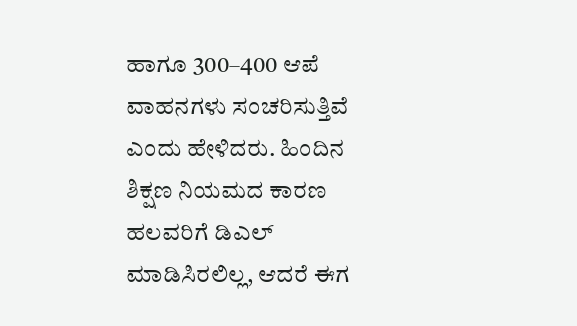ಹಾಗೂ 300–400 ಆಪೆ ವಾಹನಗಳು ಸಂಚರಿಸುತ್ತಿವೆ ಎಂದು ಹೇಳಿದರು. ಹಿಂದಿನ ಶಿಕ್ಷಣ ನಿಯಮದ ಕಾರಣ ಹಲವರಿಗೆ ಡಿಎಲ್ ಮಾಡಿಸಿರಲಿಲ್ಲ, ಆದರೆ ಈಗ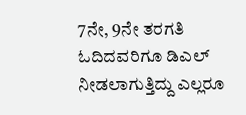7ನೇ, 9ನೇ ತರಗತಿ ಓದಿದವರಿಗೂ ಡಿಎಲ್ ನೀಡಲಾಗುತ್ತಿದ್ದು ಎಲ್ಲರೂ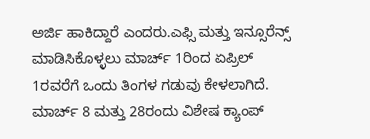ಅರ್ಜಿ ಹಾಕಿದ್ದಾರೆ ಎಂದರು.ಎಫ್ಸಿ ಮತ್ತು ಇನ್ಸೂರೆನ್ಸ್ ಮಾಡಿಸಿಕೊಳ್ಳಲು ಮಾರ್ಚ್‌ 1ರಿಂದ ಏಪ್ರಿಲ್ 1ರವರೆಗೆ ಒಂದು ತಿಂಗಳ ಗಡುವು ಕೇಳಲಾಗಿದೆ. ಮಾರ್ಚ್ 8 ಮತ್ತು 28ರಂದು ವಿಶೇಷ ಕ್ಯಾಂಪ್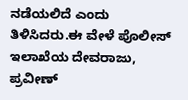ನಡೆಯಲಿದೆ ಎಂದು ತಿಳಿಸಿದರು.ಈ ವೇಳೆ ಪೊಲೀಸ್ ಇಲಾಖೆಯ ದೇವರಾಜು, ಪ್ರವೀಣ್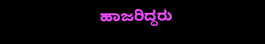ಹಾಜರಿದ್ದರು